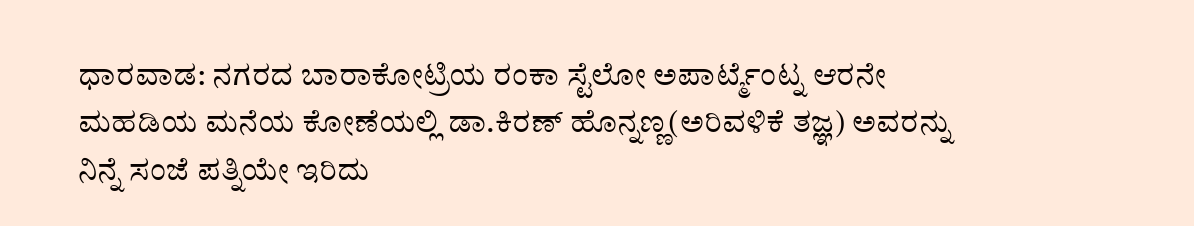ಧಾರವಾಡ: ನಗರದ ಬಾರಾಕೋಟ್ರಿಯ ರಂಕಾ ಸ್ಟೆಲೋ ಅಪಾರ್ಟ್ಮೆಂಟ್ನ ಆರನೇ ಮಹಡಿಯ ಮನೆಯ ಕೋಣೆಯಲ್ಲಿ ಡಾ.ಕಿರಣ್ ಹೊನ್ನಣ್ಣ(ಅರಿವಳಿಕೆ ತಜ್ಞ) ಅವರನ್ನು ನಿನ್ನೆ ಸಂಜೆ ಪತ್ನಿಯೇ ಇರಿದು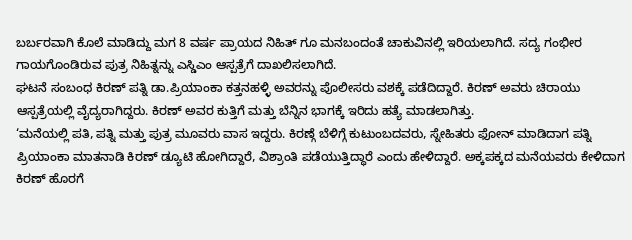ಬರ್ಬರವಾಗಿ ಕೊಲೆ ಮಾಡಿದ್ದು ಮಗ 8 ವರ್ಷ ಪ್ರಾಯದ ನಿಹಿತ್ ಗೂ ಮನಬಂದಂತೆ ಚಾಕುವಿನಲ್ಲಿ ಇರಿಯಲಾಗಿದೆ. ಸದ್ಯ ಗಂಭೀರ ಗಾಯಗೊಂಡಿರುವ ಪುತ್ರ ನಿಹಿತ್ನನ್ನು ಎಸ್ಡಿಎಂ ಆಸ್ಪತ್ರೆಗೆ ದಾಖಲಿಸಲಾಗಿದೆ.
ಘಟನೆ ಸಂಬಂಧ ಕಿರಣ್ ಪತ್ನಿ ಡಾ.ಪ್ರಿಯಾಂಕಾ ಕತ್ತನಹಳ್ಳಿ ಅವರನ್ನು ಪೊಲೀಸರು ವಶಕ್ಕೆ ಪಡೆದಿದ್ದಾರೆ. ಕಿರಣ್ ಅವರು ಚಿರಾಯು ಆಸ್ಪತ್ರೆಯಲ್ಲಿ ವೈದ್ಯರಾಗಿದ್ದರು. ಕಿರಣ್ ಅವರ ಕುತ್ತಿಗೆ ಮತ್ತು ಬೆನ್ನಿನ ಭಾಗಕ್ಕೆ ಇರಿದು ಹತ್ಯೆ ಮಾಡಲಾಗಿತ್ತು.
‘ಮನೆಯಲ್ಲಿ ಪತಿ, ಪತ್ನಿ ಮತ್ತು ಪುತ್ರ ಮೂವರು ವಾಸ ಇದ್ದರು. ಕಿರಣ್ಗೆ ಬೆಳಿಗ್ಗೆ ಕುಟುಂಬದವರು, ಸ್ನೇಹಿತರು ಫೋನ್ ಮಾಡಿದಾಗ ಪತ್ನಿ ಪ್ರಿಯಾಂಕಾ ಮಾತನಾಡಿ ಕಿರಣ್ ಡ್ಯೂಟಿ ಹೋಗಿದ್ದಾರೆ, ವಿಶ್ರಾಂತಿ ಪಡೆಯುತ್ತಿದ್ಧಾರೆ ಎಂದು ಹೇಳಿದ್ದಾರೆ. ಅಕ್ಕಪಕ್ಕದ ಮನೆಯವರು ಕೇಳಿದಾಗ ಕಿರಣ್ ಹೊರಗೆ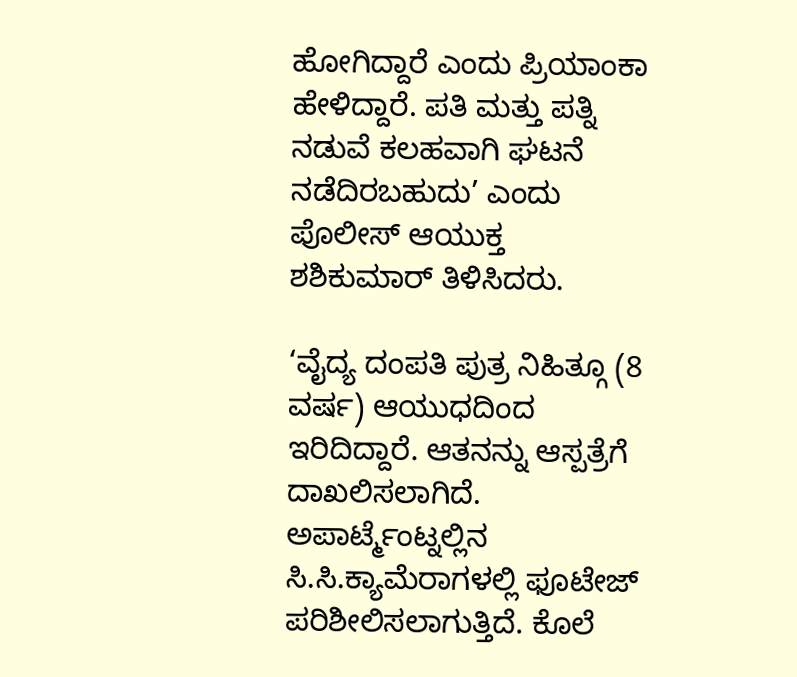ಹೋಗಿದ್ದಾರೆ ಎಂದು ಪ್ರಿಯಾಂಕಾ ಹೇಳಿದ್ದಾರೆ. ಪತಿ ಮತ್ತು ಪತ್ನಿ ನಡುವೆ ಕಲಹವಾಗಿ ಘಟನೆ ನಡೆದಿರಬಹುದು’ ಎಂದು ಪೊಲೀಸ್ ಆಯುಕ್ತ ಶಶಿಕುಮಾರ್ ತಿಳಿಸಿದರು.

‘ವೈದ್ಯ ದಂಪತಿ ಪುತ್ರ ನಿಹಿತ್ಗೂ (8 ವರ್ಷ) ಆಯುಧದಿಂದ ಇರಿದಿದ್ದಾರೆ. ಆತನನ್ನು ಆಸ್ಪತ್ರೆಗೆ ದಾಖಲಿಸಲಾಗಿದೆ.
ಅಪಾರ್ಟ್ಮೆಂಟ್ನಲ್ಲಿನ ಸಿ.ಸಿ.ಕ್ಯಾಮೆರಾಗಳಲ್ಲಿ ಫೂಟೇಜ್ ಪರಿಶೀಲಿಸಲಾಗುತ್ತಿದೆ. ಕೊಲೆ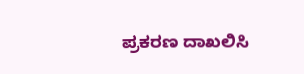ಪ್ರಕರಣ ದಾಖಲಿಸಿ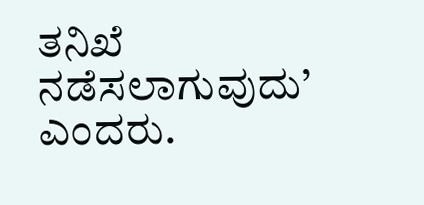ತನಿಖೆ ನಡೆಸಲಾಗುವುದು’ ಎಂದರು.